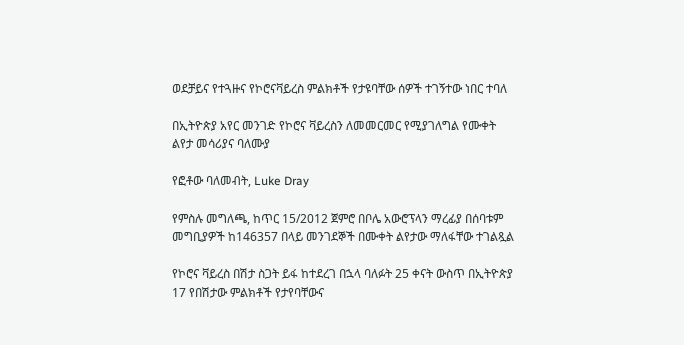ወደቻይና የተጓዙና የኮሮናቫይረስ ምልክቶች የታዩባቸው ሰዎች ተገኝተው ነበር ተባለ

በኢትዮጵያ አየር መንገድ የኮሮና ቫይረስን ለመመርመር የሚያገለግል የሙቀት ልየታ መሳሪያና ባለሙያ

የፎቶው ባለመብት, Luke Dray

የምስሉ መግለጫ, ከጥር 15/2012 ጀምሮ በቦሌ አውሮፕላን ማረፊያ በሰባቱም መግቢያዎች ከ146357 በላይ መንገደኞች በሙቀት ልየታው ማለፋቸው ተገልጿል

የኮሮና ቫይረስ በሽታ ስጋት ይፋ ከተደረገ በኋላ ባለፉት 25 ቀናት ውስጥ በኢትዮጵያ 17 የበሽታው ምልክቶች የታየባቸውና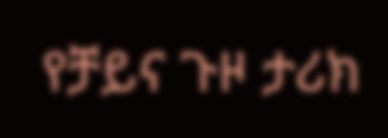የቻይና ጉዞ ታሪክ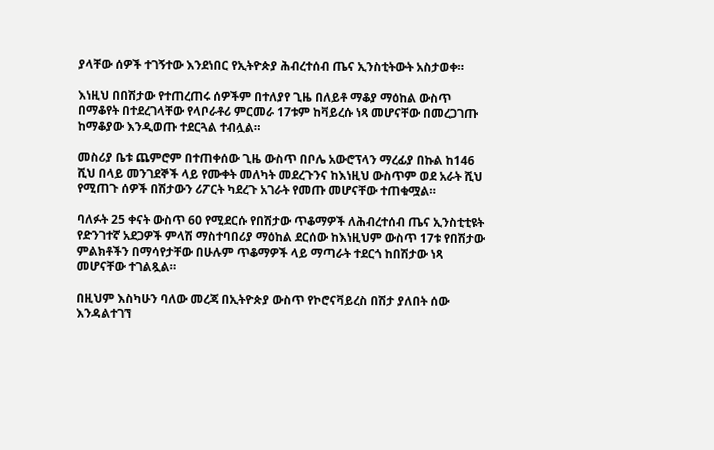ያላቸው ሰዎች ተገኝተው እንደነበር የኢትዮጵያ ሕብረተሰብ ጤና ኢንስቲትውት አስታወቀ።

እነዚህ በበሽታው የተጠረጠሩ ሰዎችም በተለያየ ጊዜ በለይቶ ማቆያ ማዕከል ውስጥ በማቆየት በተደረገላቸው የላቦራቶሪ ምርመራ 17ቱም ከቫይረሱ ነጻ መሆናቸው በመረጋገጡ ከማቆያው እንዲወጡ ተደርጓል ተብሏል።

መስሪያ ቤቱ ጨምሮም በተጠቀሰው ጊዜ ውስጥ በቦሌ አውሮፕላን ማረፊያ በኩል ከ146 ሺህ በላይ መንገደኞች ላይ የሙቀት መለካት መደረጉንና ከእነዚህ ውስጥም ወደ አራት ሺህ የሚጠጉ ሰዎች በሽታውን ሪፖርት ካደረጉ አገራት የመጡ መሆናቸው ተጠቁሟል።

ባለፉት 25 ቀናት ውስጥ 60 የሚደርሱ የበሽታው ጥቆማዎች ለሕብረተሰብ ጤና ኢንስቲቲዩት የድንገተኛ አደጋዎች ምላሽ ማስተባበሪያ ማዕከል ደርሰው ከእነዚህም ውስጥ 17ቱ የበሽታው ምልክቶችን በማሳየታቸው በሁሉም ጥቆማዎች ላይ ማጣራት ተደርጎ ከበሽታው ነጻ መሆናቸው ተገልጿል።

በዚህም እስካሁን ባለው መረጃ በኢትዮጵያ ውስጥ የኮሮናቫይረስ በሽታ ያለበት ሰው እንዳልተገኘ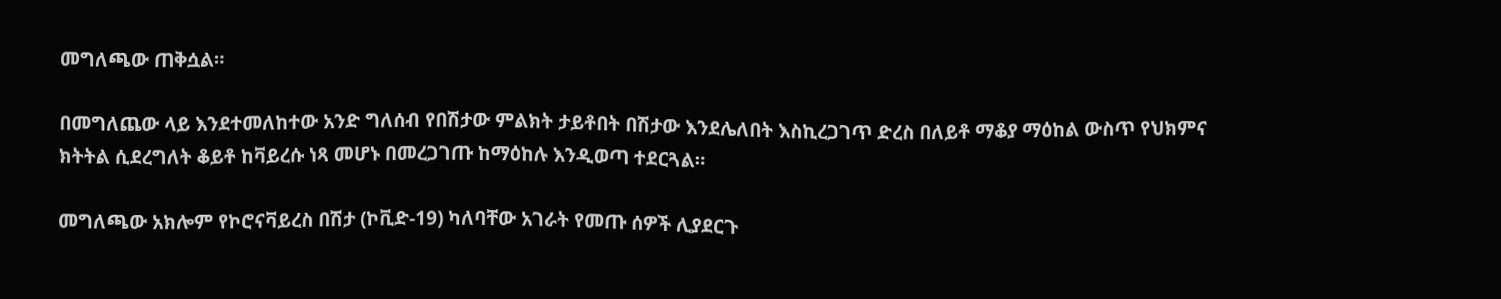መግለጫው ጠቅሷል።

በመግለጨው ላይ እንደተመለከተው አንድ ግለሰብ የበሽታው ምልክት ታይቶበት በሽታው እንደሌለበት እስኪረጋገጥ ድረስ በለይቶ ማቆያ ማዕከል ውስጥ የህክምና ክትትል ሲደረግለት ቆይቶ ከቫይረሱ ነጻ መሆኑ በመረጋገጡ ከማዕከሉ እንዲወጣ ተደርጓል።

መግለጫው አክሎም የኮሮናቫይረስ በሽታ (ኮቪድ-19) ካለባቸው አገራት የመጡ ሰዎች ሊያደርጉ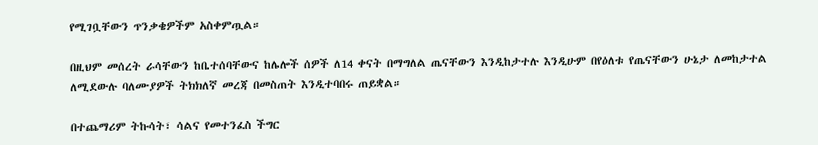የሚገቧቸውን ጥንቃቄዎችም አስቀምጧል።

በዚህም መሰረት ራሳቸውን ከቤተሰባቸውና ከሌሎች ሰዎች ለ14 ቀናት በማግለል ጤናቸውን እንዲከታተሉ እንዲሁም በየዕለቱ የጤናቸውን ሁኔታ ለመከታተል ለሚደውሉ ባለሙያዎች ትክክለኛ መረጃ በመስጠት እንዲተባበሩ ጠይቋል።

በተጨማሪም ትኩሳት፣ ሳልና የመተንፈስ ችግር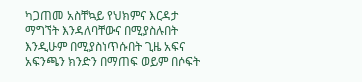ካጋጠመ አስቸኳይ የህክምና እርዳታ ማግኘት እንዳለባቸውና በሚያስሉበት እንዲሁም በሚያስነጥሱበት ጊዜ አፍና አፍንጫን ክንድን በማጠፍ ወይም በሶፍት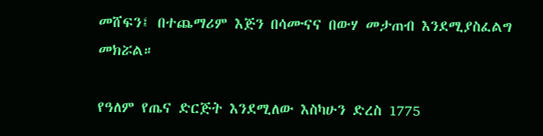መሸፍን፤ በተጨማሪም እጅን በሳሙናና በውሃ መታጠብ እንደሚያስፈልግ መክሯል።

የዓለም የጤና ድርጅት እንደሚለው እስካሁን ድረስ 1775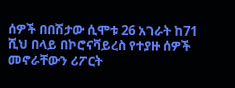ሰዎች በበሽታው ሲሞቱ 26 አገራት ከ71 ሺህ በላይ በኮሮናቫይረስ የተያዙ ሰዎች መኖራቸውን ሪፖርት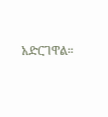አድርገዋል።